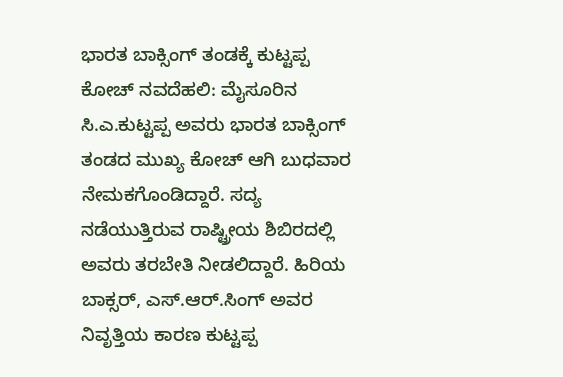ಭಾರತ ಬಾಕ್ಸಿಂಗ್ ತಂಡಕ್ಕೆ ಕುಟ್ಟಪ್ಪ ಕೋಚ್‌ ನವದೆಹಲಿ: ಮೈಸೂರಿನ ಸಿ.ಎ.ಕುಟ್ಟಪ್ಪ ಅವರು ಭಾರತ ಬಾಕ್ಸಿಂಗ್ ತಂಡದ ಮುಖ್ಯ ಕೋಚ್ ಆಗಿ ಬುಧವಾರ ನೇಮಕಗೊಂಡಿದ್ದಾರೆ. ಸದ್ಯ ನಡೆಯುತ್ತಿರುವ ರಾಷ್ಟ್ರೀಯ ಶಿಬಿರದಲ್ಲಿ ಅವರು ತರಬೇತಿ ನೀಡಲಿದ್ದಾರೆ. ಹಿರಿಯ ಬಾಕ್ಸರ್‌, ಎಸ್‌.ಆರ್.ಸಿಂಗ್‌ ಅವರ ನಿವೃತ್ತಿಯ ಕಾರಣ ಕುಟ್ಟಪ್ಪ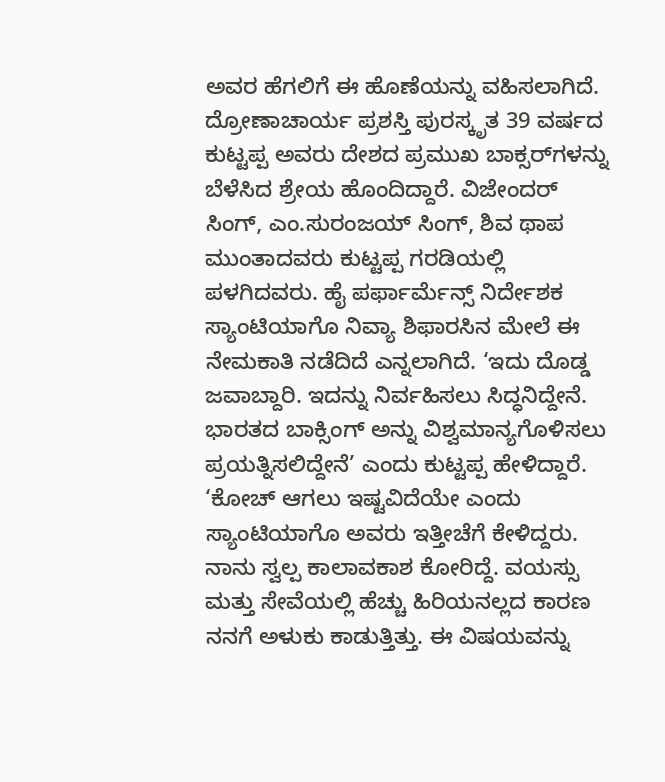ಅವರ ಹೆಗಲಿಗೆ ಈ ಹೊಣೆಯನ್ನು ವಹಿಸಲಾಗಿದೆ. ದ್ರೋಣಾಚಾರ್ಯ ಪ್ರಶಸ್ತಿ ಪುರಸ್ಕೃತ 39 ವರ್ಷದ ಕುಟ್ಟಪ್ಪ ಅವರು ದೇಶದ ಪ್ರಮುಖ ಬಾಕ್ಸರ್‌ಗಳನ್ನು ಬೆಳೆಸಿದ ಶ್ರೇಯ ಹೊಂದಿದ್ದಾರೆ. ವಿಜೇಂದರ್ ಸಿಂಗ್‌, ಎಂ.ಸುರಂಜಯ್ ಸಿಂಗ್‌, ಶಿವ ಥಾಪ ಮುಂತಾದವರು ಕುಟ್ಟಪ್ಪ ಗರಡಿಯಲ್ಲಿ ಪಳಗಿದವರು. ಹೈ ಪರ್ಫಾರ್ಮೆನ್ಸ್‌ ನಿರ್ದೇಶಕ ಸ್ಯಾಂಟಿಯಾಗೊ ನಿವ್ಯಾ ಶಿಫಾರಸಿನ ಮೇಲೆ ಈ ನೇಮಕಾತಿ ನಡೆದಿದೆ ಎನ್ನಲಾಗಿದೆ. ‘ಇದು ದೊಡ್ಡ ಜವಾಬ್ದಾರಿ. ಇದನ್ನು ನಿರ್ವಹಿಸಲು ಸಿದ್ಧನಿದ್ದೇನೆ. ಭಾರತದ ಬಾಕ್ಸಿಂಗ್‌ ಅನ್ನು ವಿಶ್ವಮಾನ್ಯಗೊಳಿಸಲು ಪ್ರಯತ್ನಿಸಲಿದ್ದೇನೆ’ ಎಂದು ಕುಟ್ಟಪ್ಪ ಹೇಳಿದ್ದಾರೆ. ‘ಕೋಚ್‌ ಆಗಲು ಇಷ್ಟವಿದೆಯೇ ಎಂದು ಸ್ಯಾಂಟಿಯಾಗೊ ಅವರು ಇತ್ತೀಚೆಗೆ ಕೇಳಿದ್ದರು. ನಾನು ಸ್ವಲ್ಪ ಕಾಲಾವಕಾಶ ಕೋರಿದ್ದೆ. ವಯಸ್ಸು ಮತ್ತು ಸೇವೆಯಲ್ಲಿ ಹೆಚ್ಚು ಹಿರಿಯನಲ್ಲದ ಕಾರಣ ನನಗೆ ಅಳುಕು ಕಾಡುತ್ತಿತ್ತು. ಈ ವಿಷಯವನ್ನು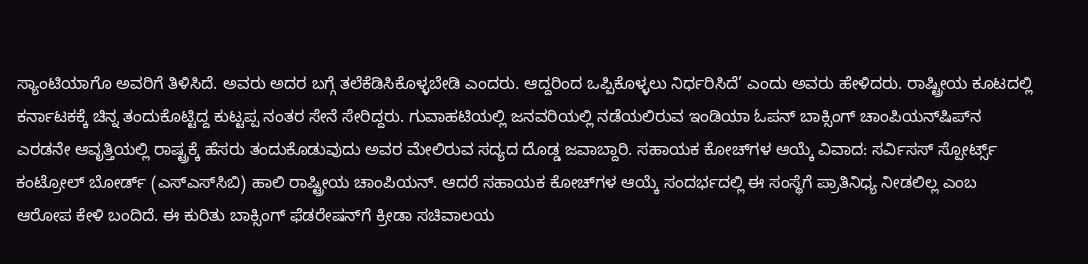ಸ್ಯಾಂಟಿಯಾಗೊ ಅವರಿಗೆ ತಿಳಿಸಿದೆ. ಅವರು ಅದರ ಬಗ್ಗೆ ತಲೆಕೆಡಿಸಿಕೊಳ್ಳಬೇಡಿ ಎಂದರು. ಆದ್ದರಿಂದ ಒಪ್ಪಿಕೊಳ್ಳಲು ನಿರ್ಧರಿಸಿದೆ’ ಎಂದು ಅವರು ಹೇಳಿದರು. ರಾಷ್ಟ್ರೀಯ ಕೂಟದಲ್ಲಿ ಕರ್ನಾಟಕಕ್ಕೆ ಚಿನ್ನ ತಂದುಕೊಟ್ಟಿದ್ದ ಕುಟ್ಟಪ್ಪ ನಂತರ ಸೇನೆ ಸೇರಿದ್ದರು. ಗುವಾಹಟಿಯಲ್ಲಿ ಜನವರಿಯಲ್ಲಿ ನಡೆಯಲಿರುವ ಇಂಡಿಯಾ ಓಪನ್‌ ಬಾಕ್ಸಿಂಗ್ ಚಾಂಪಿಯನ್‌ಷಿಪ್‌ನ ಎರಡನೇ ಆವೃತ್ತಿಯಲ್ಲಿ ರಾಷ್ಟ್ರಕ್ಕೆ ಹೆಸರು ತಂದುಕೊಡುವುದು ಅವರ ಮೇಲಿರುವ ಸದ್ಯದ ದೊಡ್ಡ ಜವಾಬ್ದಾರಿ. ಸಹಾಯಕ ಕೋಚ್‌ಗಳ ಆಯ್ಕೆ ವಿವಾದ: ಸರ್ವಿಸಸ್ ಸ್ಪೋರ್ಟ್ಸ್ ಕಂಟ್ರೋಲ್‌ ಬೋರ್ಡ್‌ (ಎಸ್‌ಎಸ್‌ಸಿಬಿ) ಹಾಲಿ ರಾಷ್ಟ್ರೀಯ ಚಾಂಪಿಯನ್‌. ಆದರೆ ಸಹಾಯಕ ಕೋಚ್‌ಗಳ ಆಯ್ಕೆ ಸಂದರ್ಭದಲ್ಲಿ ಈ ಸಂಸ್ಥೆಗೆ ಪ್ರಾತಿನಿಧ್ಯ ನೀಡಲಿಲ್ಲ ಎಂಬ ಆರೋಪ ಕೇಳಿ ಬಂದಿದೆ. ಈ ಕುರಿತು ಬಾಕ್ಸಿಂಗ್ ಫೆಡರೇಷನ್‌ಗೆ ಕ್ರೀಡಾ ಸಚಿವಾಲಯ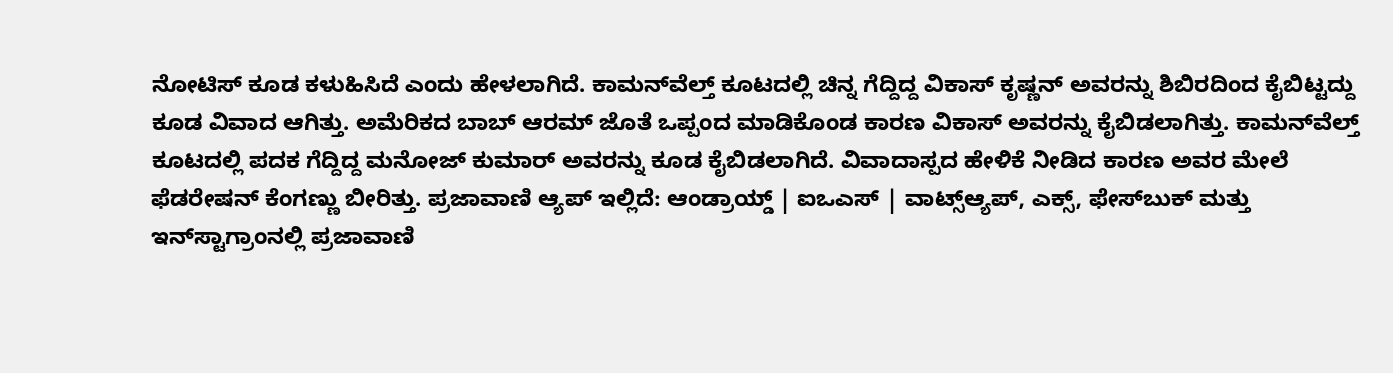ನೋಟಿಸ್ ಕೂಡ ಕಳುಹಿಸಿದೆ ಎಂದು ಹೇಳಲಾಗಿದೆ. ಕಾಮನ್‌ವೆಲ್ತ್ ಕೂಟದಲ್ಲಿ ಚಿನ್ನ ಗೆದ್ದಿದ್ದ ವಿಕಾಸ್ ಕೃಷ್ಣನ್‌ ಅವರನ್ನು ಶಿಬಿರದಿಂದ ಕೈಬಿಟ್ಟದ್ದು ಕೂಡ ವಿವಾದ ಆಗಿತ್ತು. ಅಮೆರಿಕದ ಬಾಬ್‌ ಆರಮ್ ಜೊತೆ ಒಪ್ಪಂದ ಮಾಡಿಕೊಂಡ ಕಾರಣ ವಿಕಾಸ್‌ ಅವರನ್ನು ಕೈಬಿಡಲಾಗಿತ್ತು. ಕಾಮನ್‌ವೆಲ್ತ್ ಕೂಟದಲ್ಲಿ ಪದಕ ಗೆದ್ದಿದ್ದ ಮನೋಜ್ ಕುಮಾರ್ ಅವರನ್ನು ಕೂಡ ಕೈಬಿಡಲಾಗಿದೆ. ವಿವಾದಾಸ್ಪದ ಹೇಳಿಕೆ ನೀಡಿದ ಕಾರಣ ಅವರ ಮೇಲೆ ಫೆಡರೇಷನ್ ಕೆಂಗಣ್ಣು ಬೀರಿತ್ತು. ಪ್ರಜಾವಾಣಿ ಆ್ಯಪ್ ಇಲ್ಲಿದೆ: ಆಂಡ್ರಾಯ್ಡ್ | ಐಒಎಸ್ | ವಾಟ್ಸ್ಆ್ಯಪ್, ಎಕ್ಸ್, ಫೇಸ್‌ಬುಕ್ ಮತ್ತು ಇನ್‌ಸ್ಟಾಗ್ರಾಂನಲ್ಲಿ ಪ್ರಜಾವಾಣಿ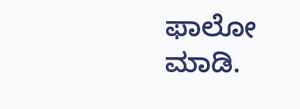ಫಾಲೋ ಮಾಡಿ.